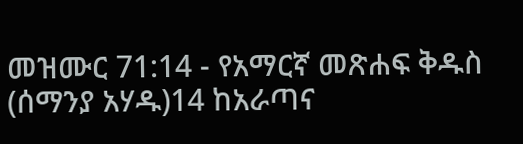መዝሙር 71:14 - የአማርኛ መጽሐፍ ቅዱስ (ሰማንያ አሃዱ)14 ከአራጣና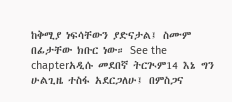ከቅሚያ ነፍሳቸውን ያድናታል፤ ስሙም በፊታቸው ክቡር ነው። See the chapterአዲሱ መደበኛ ትርጒም14 እኔ ግን ሁልጊዜ ተስፋ አደርጋለሁ፤ በምስጋና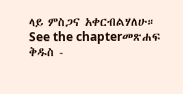ላይ ምስጋና አቀርብልሃለሁ። See the chapterመጽሐፍ ቅዱስ -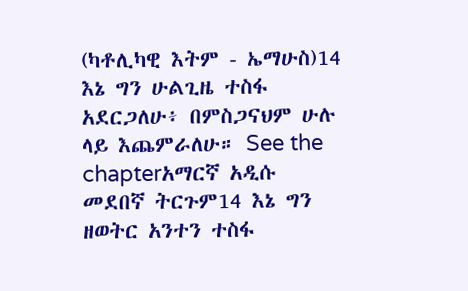(ካቶሊካዊ እትም - ኤማሁስ)14 እኔ ግን ሁልጊዜ ተስፋ አደርጋለሁ፥ በምስጋናህም ሁሉ ላይ እጨምራለሁ። See the chapterአማርኛ አዲሱ መደበኛ ትርጉም14 እኔ ግን ዘወትር አንተን ተስፋ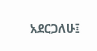አደርጋለሁ፤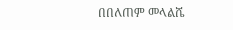በበለጠም መላልሼ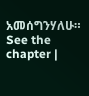አመሰግንሃለሁ። See the chapter |